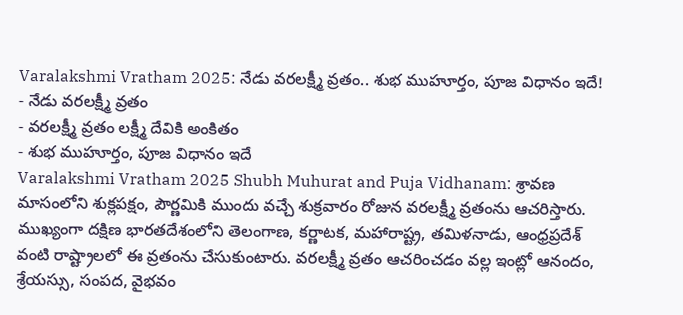Varalakshmi Vratham 2025: నేడు వరలక్ష్మీ వ్రతం.. శుభ ముహూర్తం, పూజ విధానం ఇదే!
- నేడు వరలక్ష్మీ వ్రతం
- వరలక్ష్మీ వ్రతం లక్ష్మీ దేవికి అంకితం
- శుభ ముహూర్తం, పూజ విధానం ఇదే
Varalakshmi Vratham 2025 Shubh Muhurat and Puja Vidhanam: శ్రావణ మాసంలోని శుక్లపక్షం, పౌర్ణమికి ముందు వచ్చే శుక్రవారం రోజున వరలక్ష్మీ వ్రతంను ఆచరిస్తారు. ముఖ్యంగా దక్షిణ భారతదేశంలోని తెలంగాణ, కర్ణాటక, మహారాష్ట్ర, తమిళనాడు, ఆంధ్రప్రదేశ్ వంటి రాష్ట్రాలలో ఈ వ్రతంను చేసుకుంటారు. వరలక్ష్మీ వ్రతం ఆచరించడం వల్ల ఇంట్లో ఆనందం, శ్రేయస్సు, సంపద, వైభవం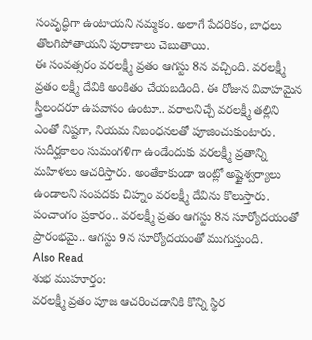సంవృద్ధిగా ఉంటాయని నమ్మకం. అలాగే పేదరికం, బాధలు తొలగిపోతాయని పురాణాలు చెబుతాయి.
ఈ సంవత్సరం వరలక్ష్మీ వ్రతం ఆగస్టు 8న వచ్చింది. వరలక్ష్మీ వ్రతం లక్ష్మీ దేవికి అంకితం చేయబడింది. ఈ రోజున వివాహమైన స్త్రీలందరూ ఉపవాసం ఉంటూ.. వరాలనిచ్చే వరలక్ష్మీ తల్లిని ఎంతో నిష్టగా, నియమ నిబంధనలతో పూజించుకుంటారు. సుదీర్ఘకాలం సుమంగళిగా ఉండేందుకు వరలక్ష్మీ వ్రతాన్ని మహిళలు ఆచరిస్తారు. అంతేకాకుండా ఇంట్లో అష్టైశ్వర్యాలు ఉండాలని సంపదకు చిహ్నం వరలక్ష్మీ దేవిను కొలుస్తారు. పంచాంగం ప్రకారం.. వరలక్ష్మీ వ్రతం ఆగస్టు 8న సూర్యోదయంతో ప్రారంభమై.. ఆగస్టు 9న సూర్యోదయంతో ముగుస్తుంది.
Also Read
శుభ ముహూర్తం:
వరలక్ష్మీ వ్రతం పూజ ఆచరించడానికి కొన్ని స్థిర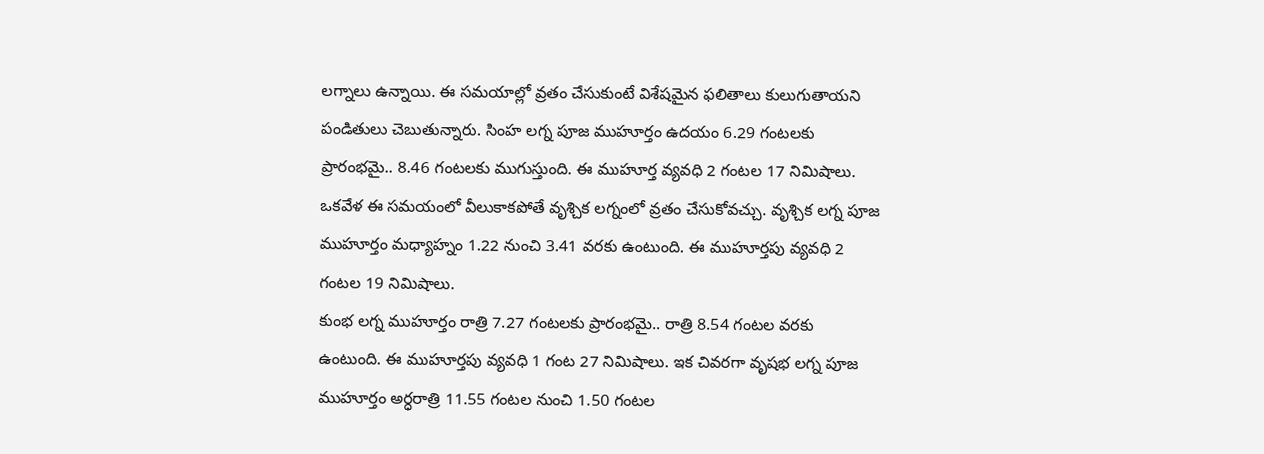లగ్నాలు ఉన్నాయి. ఈ సమయాల్లో వ్రతం చేసుకుంటే విశేషమైన ఫలితాలు కులుగుతాయని పండితులు చెబుతున్నారు. సింహ లగ్న పూజ ముహూర్తం ఉదయం 6.29 గంటలకు ప్రారంభమై.. 8.46 గంటలకు ముగుస్తుంది. ఈ ముహూర్త వ్యవధి 2 గంటల 17 నిమిషాలు. ఒకవేళ ఈ సమయంలో వీలుకాకపోతే వృశ్చిక లగ్నంలో వ్రతం చేసుకోవచ్చు. వృశ్చిక లగ్న పూజ ముహూర్తం మధ్యాహ్నం 1.22 నుంచి 3.41 వరకు ఉంటుంది. ఈ ముహూర్తపు వ్యవధి 2 గంటల 19 నిమిషాలు.
కుంభ లగ్న ముహూర్తం రాత్రి 7.27 గంటలకు ప్రారంభమై.. రాత్రి 8.54 గంటల వరకు ఉంటుంది. ఈ ముహూర్తపు వ్యవధి 1 గంట 27 నిమిషాలు. ఇక చివరగా వృషభ లగ్న పూజ ముహూర్తం అర్ధరాత్రి 11.55 గంటల నుంచి 1.50 గంటల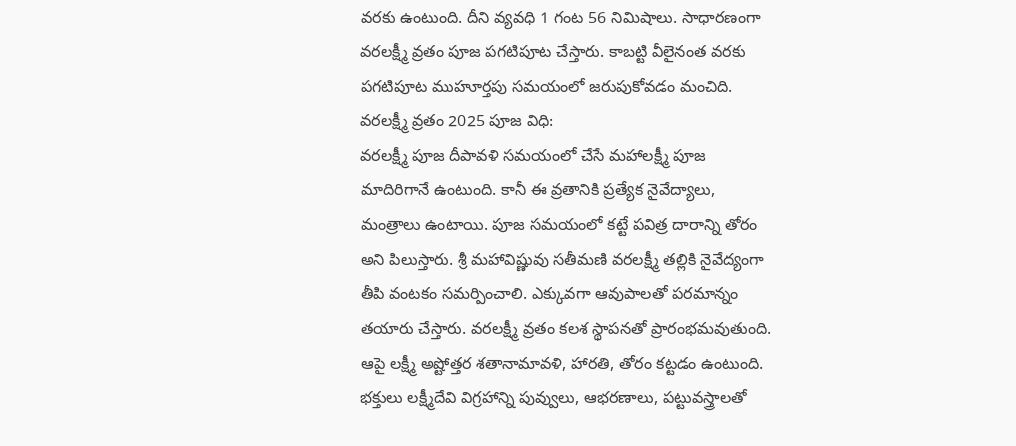వరకు ఉంటుంది. దీని వ్యవధి 1 గంట 56 నిమిషాలు. సాధారణంగా వరలక్ష్మీ వ్రతం పూజ పగటిపూట చేస్తారు. కాబట్టి వీలైనంత వరకు పగటిపూట ముహూర్తపు సమయంలో జరుపుకోవడం మంచిది.
వరలక్ష్మీ వ్రతం 2025 పూజ విధి:
వరలక్ష్మీ పూజ దీపావళి సమయంలో చేసే మహాలక్ష్మీ పూజ మాదిరిగానే ఉంటుంది. కానీ ఈ వ్రతానికి ప్రత్యేక నైవేద్యాలు, మంత్రాలు ఉంటాయి. పూజ సమయంలో కట్టే పవిత్ర దారాన్ని తోరం అని పిలుస్తారు. శ్రీ మహావిష్ణువు సతీమణి వరలక్ష్మీ తల్లికి నైవేద్యంగా తీపి వంటకం సమర్పించాలి. ఎక్కువగా ఆవుపాలతో పరమాన్నం తయారు చేస్తారు. వరలక్ష్మీ వ్రతం కలశ స్థాపనతో ప్రారంభమవుతుంది. ఆపై లక్ష్మీ అష్టోత్తర శతానామావళి, హారతి, తోరం కట్టడం ఉంటుంది. భక్తులు లక్ష్మీదేవి విగ్రహాన్ని పువ్వులు, ఆభరణాలు, పట్టువస్త్రాలతో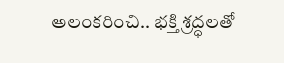అలంకరించి.. భక్తి శ్రద్ధలతో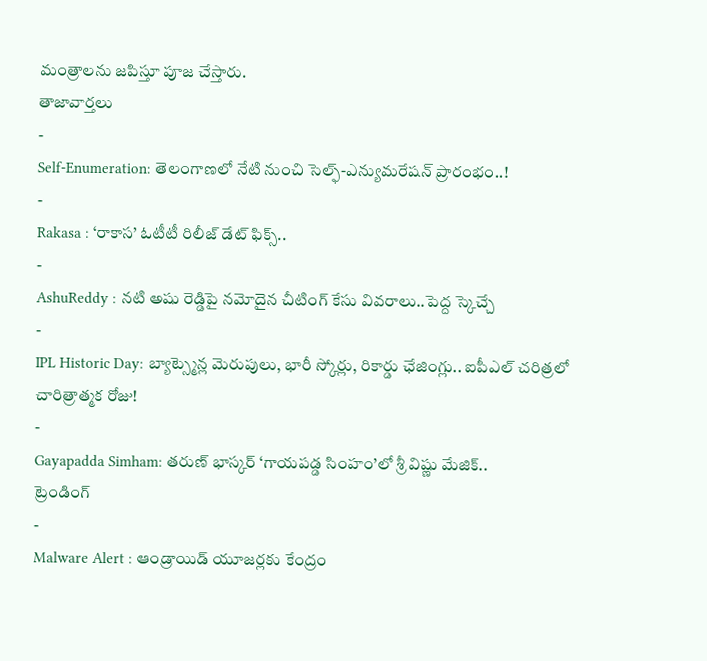మంత్రాలను జపిస్తూ పూజ చేస్తారు.
తాజావార్తలు
-
Self-Enumeration: తెలంగాణలో నేటి నుంచి సెల్ఫ్-ఎన్యుమరేషన్ ప్రారంభం..!
-
Rakasa : ‘రాకాస’ ఓటీటీ రిలీజ్ డేట్ ఫిక్స్..
-
AshuReddy : నటి అషు రెడ్డిపై నమోదైన చీటింగ్ కేసు వివరాలు..పెద్ద స్కెచ్చే
-
IPL Historic Day: బ్యాట్స్మెన్ల మెరుపులు, భారీ స్కోర్లు, రికార్డు ఛేజింగ్లు.. ఐపీఎల్ చరిత్రలో చారిత్రాత్మక రోజు!
-
Gayapadda Simham: తరుణ్ భాస్కర్ ‘గాయపడ్డ సింహం’లో శ్రీ విష్ణు మేజిక్..
ట్రెండింగ్
-
Malware Alert : ఆండ్రాయిడ్ యూజర్లకు కేంద్రం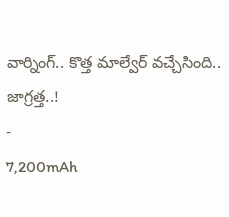వార్నింగ్.. కొత్త మాల్వేర్ వచ్చేసింది.. జాగ్రత్త..!
-
7,200mAh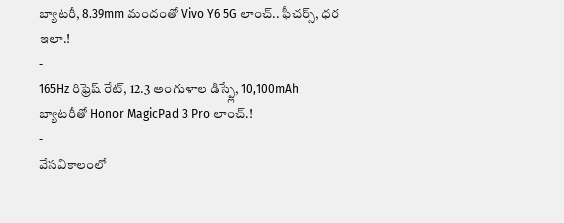బ్యాటరీ, 8.39mm మందంతో Vivo Y6 5G లాంచ్.. ఫీచర్స్, ధర ఇలా.!
-
165Hz రిఫ్రెష్ రేట్, 12.3 అంగుళాల డిస్ప్లే, 10,100mAh బ్యాటరీతో Honor MagicPad 3 Pro లాంచ్.!
-
వేసవికాలంలో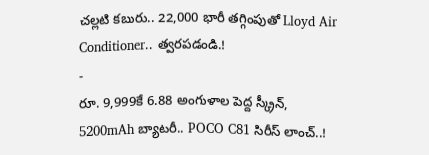చల్లటి కబురు.. 22,000 భారీ తగ్గింపుతో Lloyd Air Conditioner.. త్వరపడండి.!
-
రూ. 9,999కే 6.88 అంగుళాల పెద్ద స్క్రీన్, 5200mAh బ్యాటరీ.. POCO C81 సిరీస్ లాంచ్..!